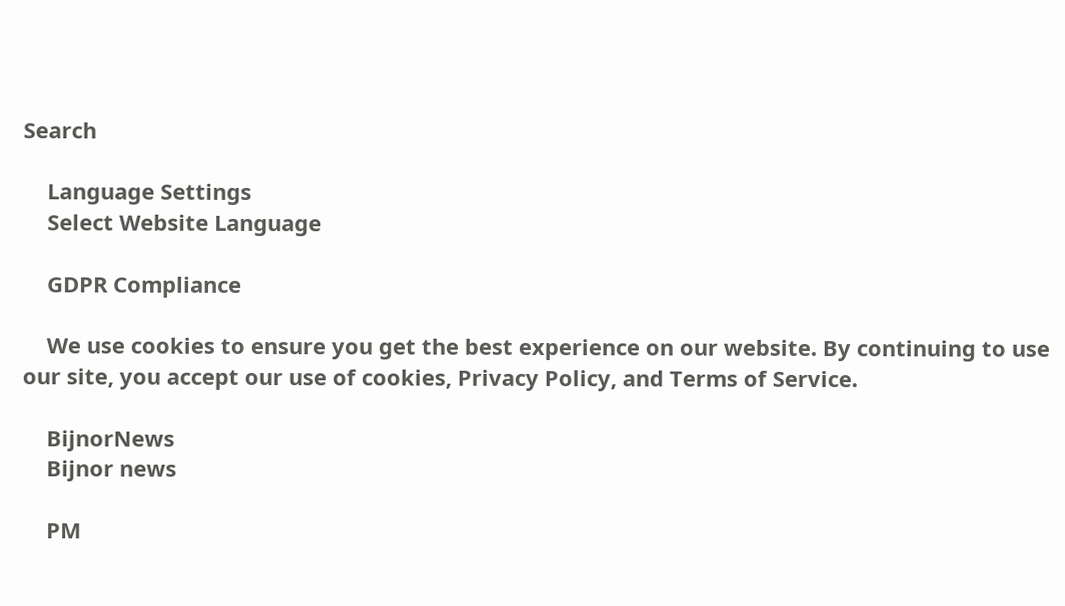Search

    Language Settings
    Select Website Language

    GDPR Compliance

    We use cookies to ensure you get the best experience on our website. By continuing to use our site, you accept our use of cookies, Privacy Policy, and Terms of Service.

    BijnorNews
    Bijnor news

    PM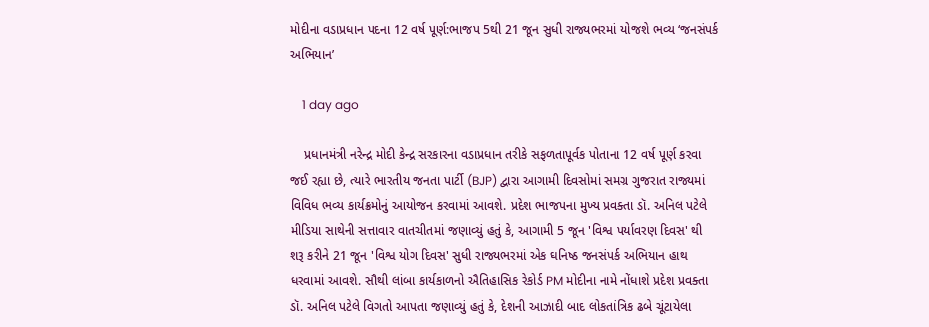મોદીના વડાપ્રધાન પદના 12 વર્ષ પૂર્ણ:ભાજપ 5થી 21 જૂન સુધી રાજ્યભરમાં યોજશે ભવ્ય ‘જનસંપર્ક અભિયાન’

    1 day ago

    પ્રધાનમંત્રી નરેન્દ્ર મોદી કેન્દ્ર સરકારના વડાપ્રધાન તરીકે સફળતાપૂર્વક પોતાના 12 વર્ષ પૂર્ણ કરવા જઈ રહ્યા છે, ત્યારે ભારતીય જનતા પાર્ટી (BJP) દ્વારા આગામી દિવસોમાં સમગ્ર ગુજરાત રાજ્યમાં વિવિધ ભવ્ય કાર્યક્રમોનું આયોજન કરવામાં આવશે. પ્રદેશ ભાજપના મુખ્ય પ્રવક્તા ડૉ. અનિલ પટેલે મીડિયા સાથેની સત્તાવાર વાતચીતમાં જણાવ્યું હતું કે, આગામી 5 જૂન 'વિશ્વ પર્યાવરણ દિવસ' થી શરૂ કરીને 21 જૂન 'વિશ્વ યોગ દિવસ' સુધી રાજ્યભરમાં એક ઘનિષ્ઠ જનસંપર્ક અભિયાન હાથ ધરવામાં આવશે. સૌથી લાંબા કાર્યકાળનો ઐતિહાસિક રેકોર્ડ PM મોદીના નામે નોંધાશે પ્રદેશ પ્રવક્તા ડૉ. અનિલ પટેલે વિગતો આપતા જણાવ્યું હતું કે, દેશની આઝાદી બાદ લોકતાંત્રિક ઢબે ચૂંટાયેલા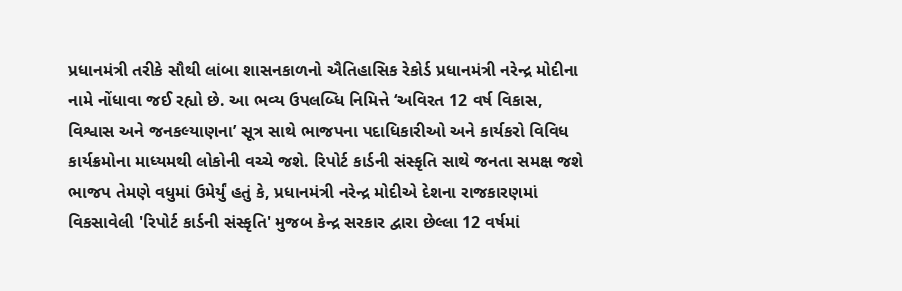પ્રધાનમંત્રી તરીકે સૌથી લાંબા શાસનકાળનો ઐતિહાસિક રેકોર્ડ પ્રધાનમંત્રી નરેન્દ્ર મોદીના નામે નોંધાવા જઈ રહ્યો છે. આ ભવ્ય ઉપલબ્ધિ નિમિત્તે ‘અવિરત 12 વર્ષ વિકાસ, વિશ્વાસ અને જનકલ્યાણના’ સૂત્ર સાથે ભાજપના પદાધિકારીઓ અને કાર્યકરો વિવિધ કાર્યક્રમોના માધ્યમથી લોકોની વચ્ચે જશે. રિપોર્ટ કાર્ડની સંસ્કૃતિ સાથે જનતા સમક્ષ જશે ભાજપ તેમણે વધુમાં ઉમેર્યું હતું કે, પ્રધાનમંત્રી નરેન્દ્ર મોદીએ દેશના રાજકારણમાં વિકસાવેલી 'રિપોર્ટ કાર્ડની સંસ્કૃતિ' મુજબ કેન્દ્ર સરકાર દ્વારા છેલ્લા 12 વર્ષમાં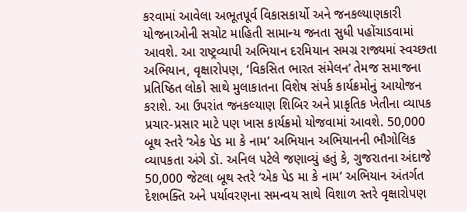કરવામાં આવેલા અભૂતપૂર્વ વિકાસકાર્યો અને જનકલ્યાણકારી યોજનાઓની સચોટ માહિતી સામાન્ય જનતા સુધી પહોંચાડવામાં આવશે. આ રાષ્ટ્રવ્યાપી અભિયાન દરમિયાન સમગ્ર રાજ્યમાં સ્વચ્છતા અભિયાન, વૃક્ષારોપણ, ‘વિકસિત ભારત સંમેલન’ તેમજ સમાજના પ્રતિષ્ઠિત લોકો સાથે મુલાકાતના વિશેષ સંપર્ક કાર્યક્રમોનું આયોજન કરાશે. આ ઉપરાંત જનકલ્યાણ શિબિર અને પ્રાકૃતિક ખેતીના વ્યાપક પ્રચાર-પ્રસાર માટે પણ ખાસ કાર્યક્રમો યોજવામાં આવશે. 50,000 બૂથ સ્તરે ‘એક પેડ મા કે નામ’ અભિયાન અભિયાનની ભૌગોલિક વ્યાપકતા અંગે ડૉ. અનિલ પટેલે જણાવ્યું હતું કે, ગુજરાતના અંદાજે 50,000 જેટલા બૂથ સ્તરે ‘એક પેડ મા કે નામ’ અભિયાન અંતર્ગત દેશભક્તિ અને પર્યાવરણના સમન્વય સાથે વિશાળ સ્તરે વૃક્ષારોપણ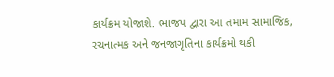કાર્યક્રમ યોજાશે. ભાજપ દ્વારા આ તમામ સામાજિક, રચનાત્મક અને જનજાગૃતિના કાર્યક્રમો થકી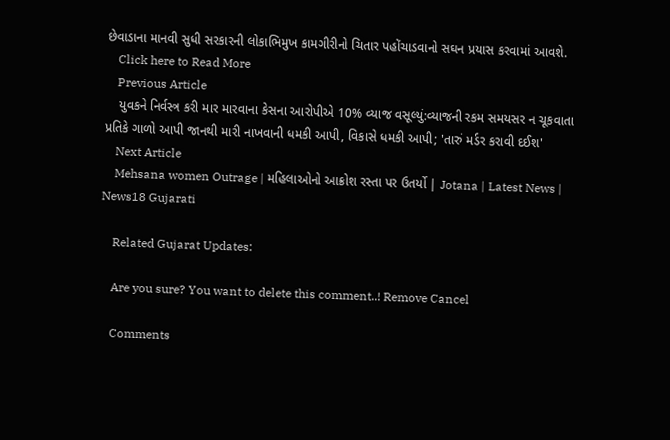છેવાડાના માનવી સુધી સરકારની લોકાભિમુખ કામગીરીનો ચિતાર પહોંચાડવાનો સઘન પ્રયાસ કરવામાં આવશે.
    Click here to Read More
    Previous Article
    યુવકને નિર્વસ્ત્ર કરી માર મારવાના કેસના આરોપીએ 10% વ્યાજ વસૂલ્યું:વ્યાજની રકમ સમયસર ન ચૂકવાતા પ્રતિકે ગાળો આપી જાનથી મારી નાખવાની ધમકી આપી, વિકાસે ધમકી આપી; 'તારું મર્ડર કરાવી દઈશ'
    Next Article
    Mehsana women Outrage | મહિલાઓનો આક્રોશ રસ્તા પર ઉતર્યો | Jotana | Latest News | News18 Gujarati

    Related Gujarat Updates:

    Are you sure? You want to delete this comment..! Remove Cancel

    Comments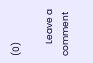(0)

      Leave a comment